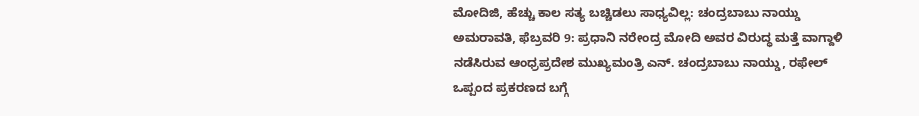ಮೋದಿಜಿ, ಹೆಚ್ಚು ಕಾಲ ಸತ್ಯ ಬಚ್ಚಿಡಲು ಸಾಧ್ಯವಿಲ್ಲ: ಚಂದ್ರಬಾಬು ನಾಯ್ಡು
ಅಮರಾವತಿ, ಫೆಬ್ರವರಿ 9: ಪ್ರಧಾನಿ ನರೇಂದ್ರ ಮೋದಿ ಅವರ ವಿರುದ್ಧ ಮತ್ತೆ ವಾಗ್ದಾಳಿ ನಡೆಸಿರುವ ಆಂಧ್ರಪ್ರದೇಶ ಮುಖ್ಯಮಂತ್ರಿ ಎನ್. ಚಂದ್ರಬಾಬು ನಾಯ್ಡು, ರಫೇಲ್ ಒಪ್ಪಂದ ಪ್ರಕರಣದ ಬಗ್ಗೆ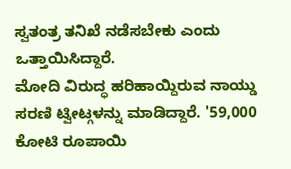ಸ್ವತಂತ್ರ ತನಿಖೆ ನಡೆಸಬೇಕು ಎಂದು ಒತ್ತಾಯಿಸಿದ್ದಾರೆ.
ಮೋದಿ ವಿರುದ್ಧ ಹರಿಹಾಯ್ದಿರುವ ನಾಯ್ಡು ಸರಣಿ ಟ್ವೀಟ್ಗಳನ್ನು ಮಾಡಿದ್ದಾರೆ. '59,000 ಕೋಟಿ ರೂಪಾಯಿ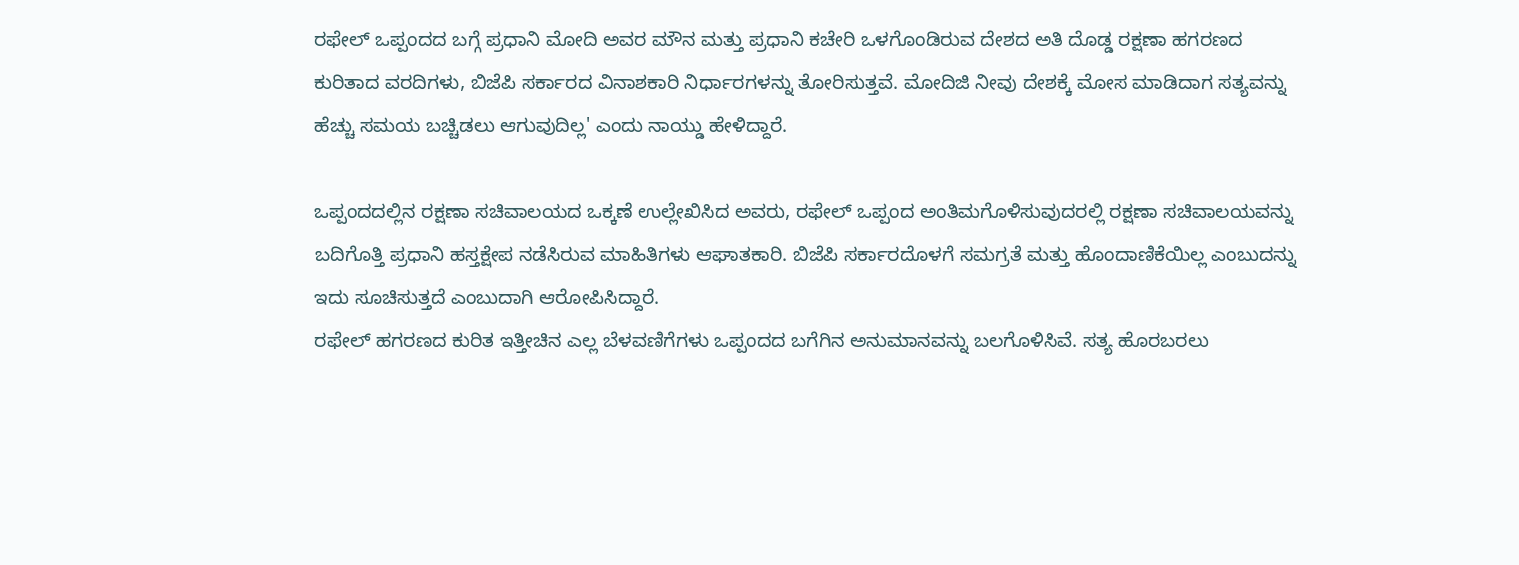ರಫೇಲ್ ಒಪ್ಪಂದದ ಬಗ್ಗೆ ಪ್ರಧಾನಿ ಮೋದಿ ಅವರ ಮೌನ ಮತ್ತು ಪ್ರಧಾನಿ ಕಚೇರಿ ಒಳಗೊಂಡಿರುವ ದೇಶದ ಅತಿ ದೊಡ್ಡ ರಕ್ಷಣಾ ಹಗರಣದ ಕುರಿತಾದ ವರದಿಗಳು, ಬಿಜೆಪಿ ಸರ್ಕಾರದ ವಿನಾಶಕಾರಿ ನಿರ್ಧಾರಗಳನ್ನು ತೋರಿಸುತ್ತವೆ. ಮೋದಿಜಿ ನೀವು ದೇಶಕ್ಕೆ ಮೋಸ ಮಾಡಿದಾಗ ಸತ್ಯವನ್ನು ಹೆಚ್ಚು ಸಮಯ ಬಚ್ಚಿಡಲು ಆಗುವುದಿಲ್ಲ' ಎಂದು ನಾಯ್ಡು ಹೇಳಿದ್ದಾರೆ.

ಒಪ್ಪಂದದಲ್ಲಿನ ರಕ್ಷಣಾ ಸಚಿವಾಲಯದ ಒಕ್ಕಣೆ ಉಲ್ಲೇಖಿಸಿದ ಅವರು, ರಫೇಲ್ ಒಪ್ಪಂದ ಅಂತಿಮಗೊಳಿಸುವುದರಲ್ಲಿ ರಕ್ಷಣಾ ಸಚಿವಾಲಯವನ್ನು ಬದಿಗೊತ್ತಿ ಪ್ರಧಾನಿ ಹಸ್ತಕ್ಷೇಪ ನಡೆಸಿರುವ ಮಾಹಿತಿಗಳು ಆಘಾತಕಾರಿ. ಬಿಜೆಪಿ ಸರ್ಕಾರದೊಳಗೆ ಸಮಗ್ರತೆ ಮತ್ತು ಹೊಂದಾಣಿಕೆಯಿಲ್ಲ ಎಂಬುದನ್ನು ಇದು ಸೂಚಿಸುತ್ತದೆ ಎಂಬುದಾಗಿ ಆರೋಪಿಸಿದ್ದಾರೆ.
ರಫೇಲ್ ಹಗರಣದ ಕುರಿತ ಇತ್ತೀಚಿನ ಎಲ್ಲ ಬೆಳವಣಿಗೆಗಳು ಒಪ್ಪಂದದ ಬಗೆಗಿನ ಅನುಮಾನವನ್ನು ಬಲಗೊಳಿಸಿವೆ. ಸತ್ಯ ಹೊರಬರಲು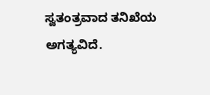ಸ್ವತಂತ್ರವಾದ ತನಿಖೆಯ ಅಗತ್ಯವಿದೆ.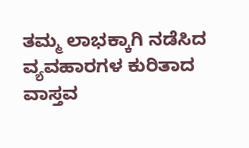ತಮ್ಮ ಲಾಭಕ್ಕಾಗಿ ನಡೆಸಿದ ವ್ಯವಹಾರಗಳ ಕುರಿತಾದ ವಾಸ್ತವ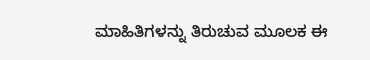ಮಾಹಿತಿಗಳನ್ನು ತಿರುಚುವ ಮೂಲಕ ಈ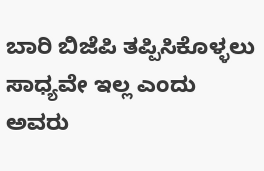ಬಾರಿ ಬಿಜೆಪಿ ತಪ್ಪಿಸಿಕೊಳ್ಳಲು ಸಾಧ್ಯವೇ ಇಲ್ಲ ಎಂದು ಅವರು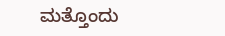ಮತ್ತೊಂದು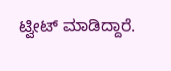ಟ್ವೀಟ್ ಮಾಡಿದ್ದಾರೆ.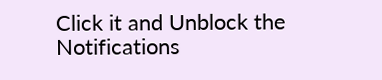Click it and Unblock the Notifications